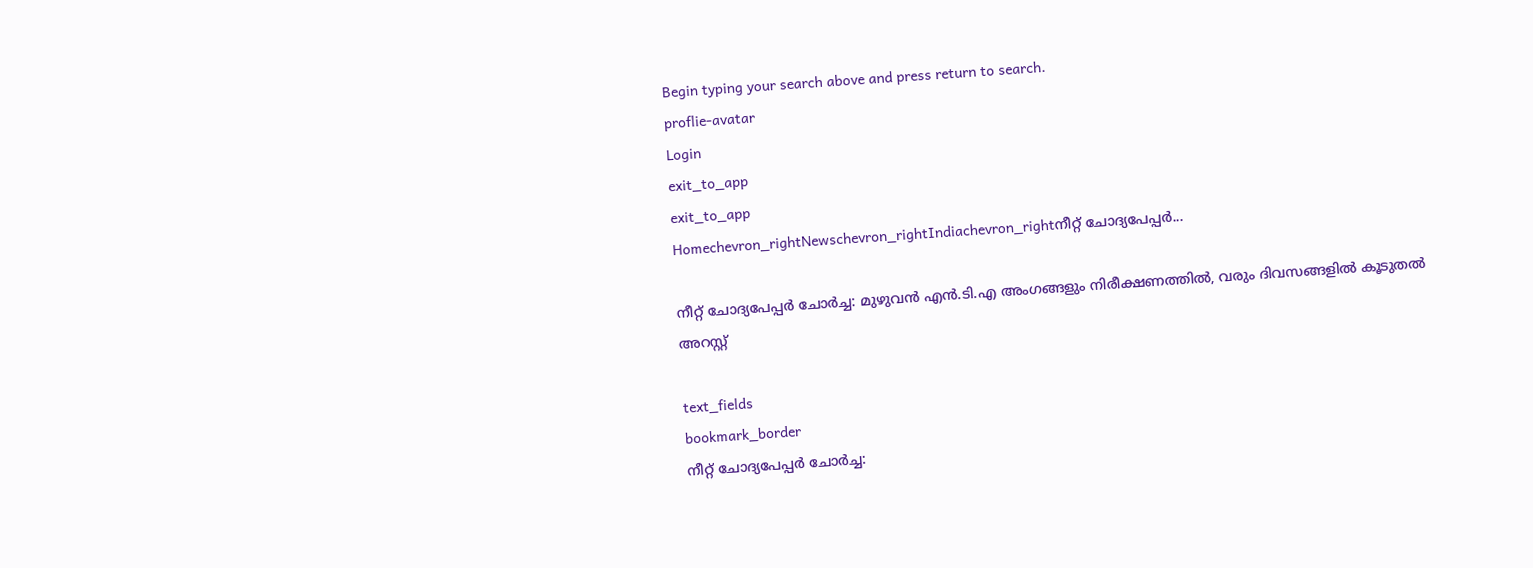Begin typing your search above and press return to search.
proflie-avatar
Login
exit_to_app
exit_to_app
Homechevron_rightNewschevron_rightIndiachevron_rightനീറ്റ് ചോദ്യപേപ്പർ...

നീറ്റ് ചോദ്യപേപ്പർ ചോർച്ച: മുഴുവൻ എൻ‌.ടി‌.എ അംഗങ്ങളും നിരീക്ഷണത്തിൽ, വരും ദിവസങ്ങളിൽ കൂടുതൽ അറസ്റ്റ്

text_fields
bookmark_border
നീറ്റ് ചോദ്യപേപ്പർ ചോർച്ച: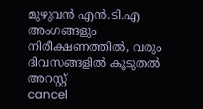മുഴുവൻ എൻ‌.ടി‌.എ അംഗങ്ങളും നിരീക്ഷണത്തിൽ, വരും ദിവസങ്ങളിൽ കൂടുതൽ അറസ്റ്റ്
cancel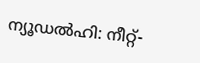ന്യൂഡൽഹി: നീറ്റ്-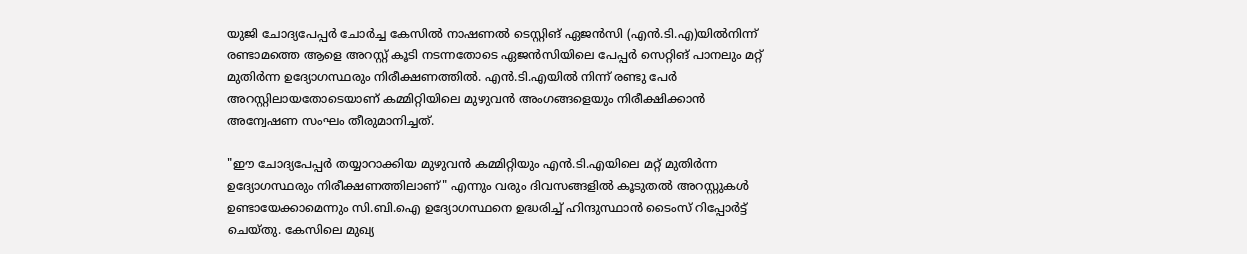യുജി ചോദ്യപേപ്പർ ചോർച്ച കേസിൽ നാഷണൽ ടെസ്റ്റിങ് ഏജൻസി (എൻ.ടി‌.എ)യിൽനിന്ന് രണ്ടാമത്തെ ആളെ അറസ്റ്റ് കൂടി നടന്നതോടെ ഏജൻസിയിലെ പേപ്പർ സെറ്റിങ് പാനലും മറ്റ് മുതിർന്ന ഉദ്യോഗസ്ഥരും നിരീക്ഷണത്തിൽ. എൻ.ടി‌.എയിൽ നിന്ന് രണ്ടു പേർ അറസ്റ്റിലായതോടെയാണ് കമ്മിറ്റിയിലെ മുഴുവൻ അംഗങ്ങളെയും നിരീക്ഷിക്കാൻ അന്വേഷണ സംഘം തീരുമാനിച്ചത്.

"ഈ ചോദ്യപേപ്പർ തയ്യാറാക്കിയ മുഴുവൻ കമ്മിറ്റിയും എൻ‌.ടി‌.എയിലെ മറ്റ് മുതിർന്ന ഉദ്യോഗസ്ഥരും നിരീക്ഷണത്തിലാണ്" എന്നും വരും ദിവസങ്ങളിൽ കൂടുതൽ അറസ്റ്റുകൾ ഉണ്ടായേക്കാമെന്നും സി‌.ബി.ഐ ഉദ്യോഗസ്ഥനെ ഉദ്ധരിച്ച് ഹിന്ദുസ്ഥാൻ ടൈംസ് റിപ്പോർട്ട് ചെയ്തു. കേസിലെ മുഖ്യ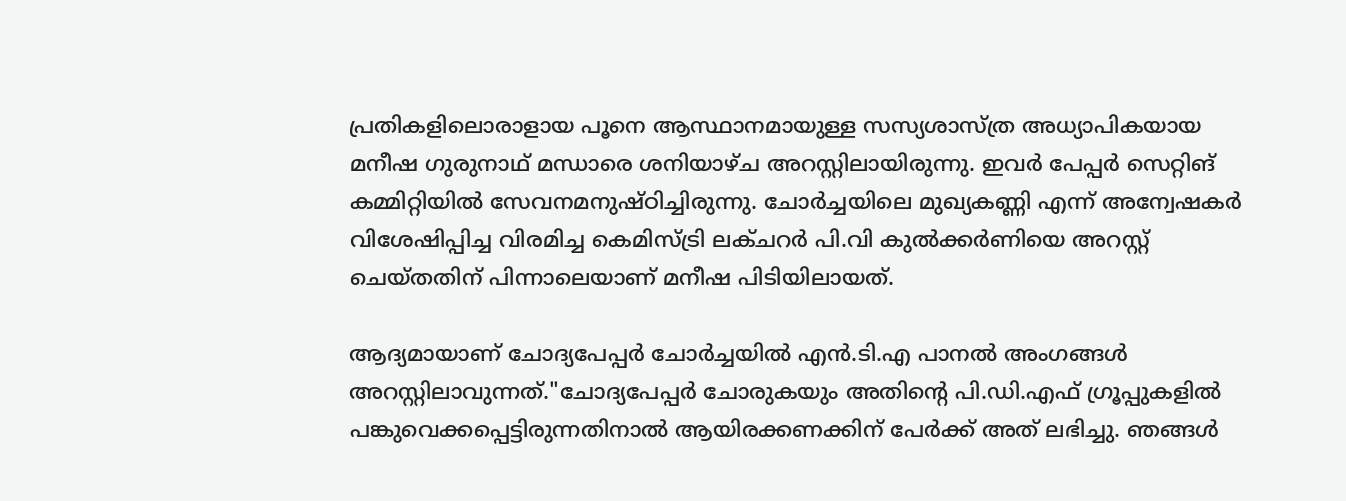പ്രതികളിലൊരാളായ പൂനെ ആസ്ഥാനമായുള്ള സസ്യശാസ്ത്ര അധ്യാപികയായ മനീഷ ഗുരുനാഥ് മന്ധാരെ ശനിയാഴ്ച അറസ്റ്റിലായിരുന്നു. ഇവർ പേപ്പർ സെറ്റിങ് കമ്മിറ്റിയിൽ സേവനമനുഷ്ഠിച്ചിരുന്നു. ചോർച്ചയിലെ മുഖ്യകണ്ണി എന്ന് അന്വേഷകർ വിശേഷിപ്പിച്ച വിരമിച്ച കെമിസ്ട്രി ലക്ചറർ പി.വി കുൽക്കർണിയെ അറസ്റ്റ് ചെയ്തതിന് പിന്നാലെയാണ് മനീഷ പിടിയിലായത്.

ആദ്യമായാണ് ചോദ്യപേപ്പർ ചോർച്ചയിൽ എൻ.ടി‌.എ പാനൽ അംഗങ്ങൾ അറസ്റ്റിലാവുന്നത്."ചോദ്യപേപ്പർ ചോരുകയും അതിന്റെ പി.ഡി.എഫ് ഗ്രൂപ്പുകളിൽ പങ്കുവെക്കപ്പെട്ടിരുന്നതിനാൽ ആയിരക്കണക്കിന് പേർക്ക് അത് ലഭിച്ചു. ഞങ്ങൾ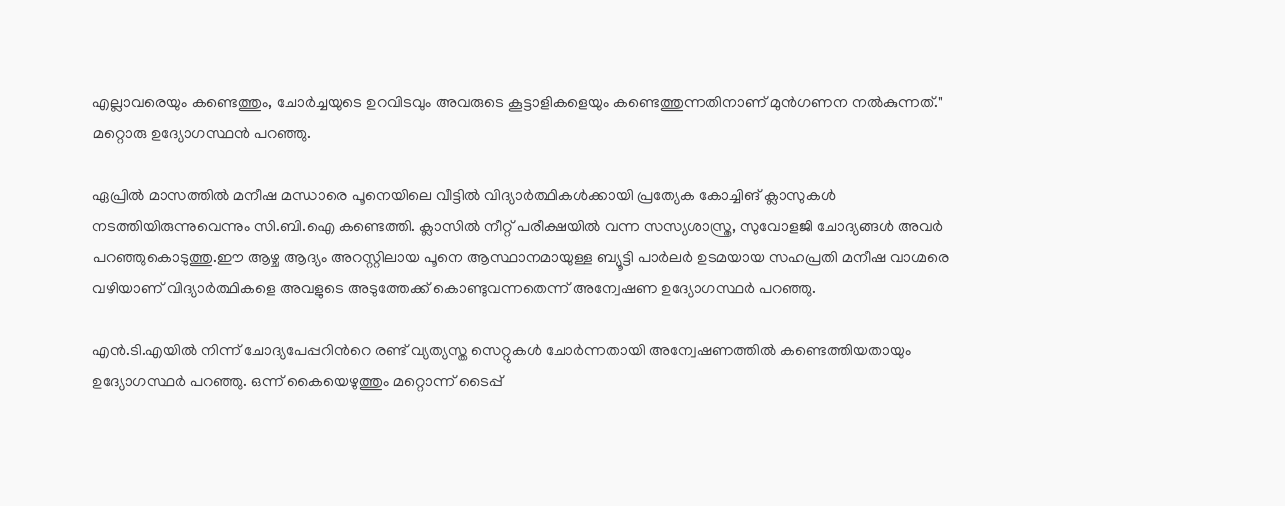എല്ലാവരെയും കണ്ടെത്തും, ചോർച്ചയുടെ ഉറവിടവും അവരുടെ കൂട്ടാളികളെയും കണ്ടെത്തുന്നതിനാണ് മുൻഗണന നൽകുന്നത്." മറ്റൊരു ഉദ്യോഗസ്ഥൻ പറഞ്ഞു.

ഏപ്രിൽ മാസത്തിൽ മനീഷ മന്ധാരെ പൂനെയിലെ വീട്ടിൽ വിദ്യാർത്ഥികൾക്കായി പ്രത്യേക കോച്ചിങ് ക്ലാസുകൾ നടത്തിയിരുന്നുവെന്നും സി.ബി.ഐ കണ്ടെത്തി. ക്ലാസിൽ നീറ്റ് പരീക്ഷയിൽ വന്ന സസ്യശാസ്ത്ര, സുവോളജി ചോദ്യങ്ങൾ അവർ പറഞ്ഞുകൊടുത്തു.ഈ ആഴ്ച ആദ്യം അറസ്റ്റിലായ പൂനെ ആസ്ഥാനമായുള്ള ബ്യൂട്ടി പാർലർ ഉടമയായ സഹപ്രതി മനീഷ വാഗ്മരെ വഴിയാണ് വിദ്യാർത്ഥികളെ അവളുടെ അടുത്തേക്ക് കൊണ്ടുവന്നതെന്ന് അന്വേഷണ ഉദ്യോഗസ്ഥർ പറഞ്ഞു.

എൻ.ടി.എയിൽ നിന്ന് ചോദ്യപേപ്പറിന്‍റെ രണ്ട് വ്യത്യസ്ത സെറ്റുകൾ ചോർന്നതായി അന്വേഷണത്തിൽ കണ്ടെത്തിയതായും ഉദ്യോഗസ്ഥർ പറഞ്ഞു. ഒന്ന് കൈയെഴുത്തും മറ്റൊന്ന് ടൈപ്പ്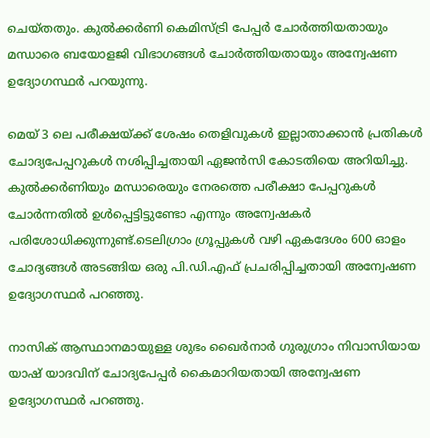ചെയ്തതും. കുൽക്കർണി കെമിസ്ട്രി പേപ്പർ ചോർത്തിയതായും മന്ധാരെ ബയോളജി വിഭാഗങ്ങൾ ചോർത്തിയതായും അന്വേഷണ ഉദ്യോഗസ്ഥർ പറയുന്നു.

മെയ് 3 ലെ പരീക്ഷയ്ക്ക് ശേഷം തെളിവുകൾ ഇല്ലാതാക്കാൻ പ്രതികൾ ചോദ്യപേപ്പറുകൾ നശിപ്പിച്ചതായി ഏജൻസി കോടതിയെ അറിയിച്ചു. കുൽക്കർണിയും മന്ധാരെയും നേരത്തെ പരീക്ഷാ പേപ്പറുകൾ ചോർന്നതിൽ ഉൾപ്പെട്ടിട്ടുണ്ടോ എന്നും അന്വേഷകർ പരിശോധിക്കുന്നുണ്ട്.ടെലിഗ്രാം ഗ്രൂപ്പുകൾ വഴി ഏകദേശം 600 ഓളം ചോദ്യങ്ങൾ അടങ്ങിയ ഒരു പി.ഡി.എഫ് പ്രചരിപ്പിച്ചതായി അന്വേഷണ ഉദ്യോഗസ്ഥർ പറഞ്ഞു.

നാസിക് ആസ്ഥാനമായുള്ള ശുഭം ഖൈർനാർ ഗുരുഗ്രാം നിവാസിയായ യാഷ് യാദവിന് ചോദ്യപേപ്പർ കൈമാറിയതായി അന്വേഷണ ഉദ്യോഗസ്ഥർ പറഞ്ഞു.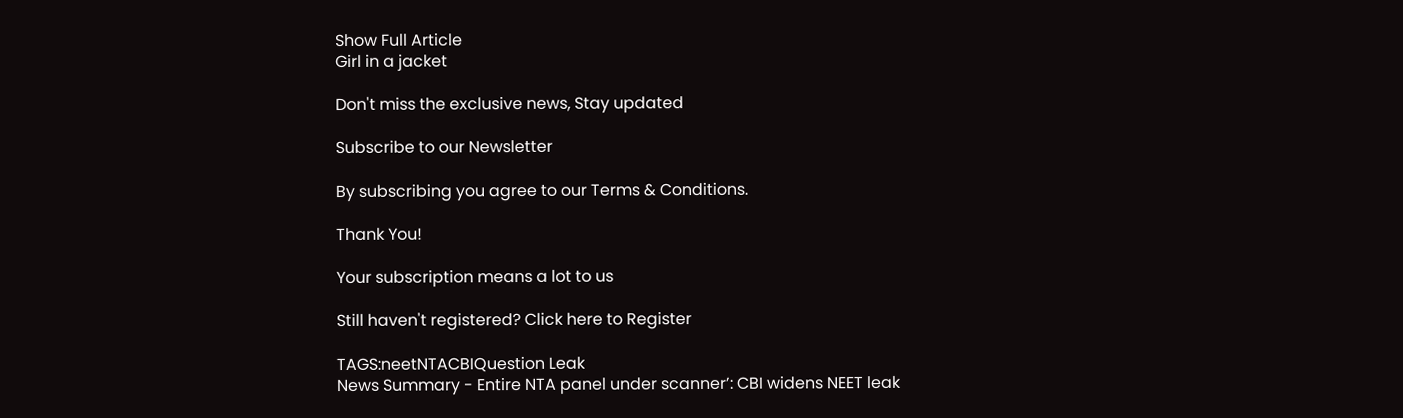Show Full Article
Girl in a jacket

Don't miss the exclusive news, Stay updated

Subscribe to our Newsletter

By subscribing you agree to our Terms & Conditions.

Thank You!

Your subscription means a lot to us

Still haven't registered? Click here to Register

TAGS:neetNTACBIQuestion Leak
News Summary - Entire NTA panel under scanner’: CBI widens NEET leak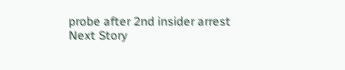probe after 2nd insider arrest
Next Story